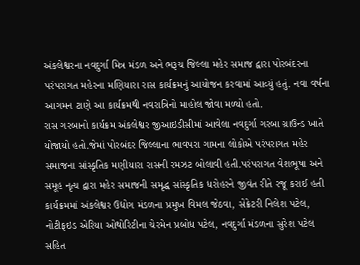અંકલેશ્વરના નવદુર્ગા મિત્ર મંડળ અને ભરૂચ જિલ્લા મહેર સમાજ દ્વારા પોરબંદરના પરંપરાગત મહેરના મણિયારા રાસ કાર્યક્રમનું આયોજન કરવામાં આવ્યું હતું. નવા વર્ષના આગમન ટાણે આ કાર્યક્રમથી નવરાત્રિનો માહોલ જોવા મળ્યો હતો.
રાસ ગરબાનો કાર્યક્રમ અંકલેશ્વર જીઆઇડીસીમાં આવેલા નવદુર્ગા ગરબા ગ્રાઉન્ડ ખાતે યોજાયો હતો.જેમાં પોરબંદર જિલ્લાના ભાવપરા ગામના લોકોએ પરંપરાગત મહેર સમાજના સાંસ્કૃતિક મણીયારા રાસની રમઝટ બોલાવી હતી.પરંપરાગત વેશભૂષા અને સમૂહ નૃત્ય દ્વારા મહેર સમાજની સમૃદ્ધ સાંસ્કૃતિક ધરોહરને જીવંત રીતે રજૂ કરાઈ હતી કાર્યક્રમમાં અંકલેશ્વર ઉદ્યોગ મંડળના પ્રમુખ વિમલ જેઠવા, સેક્રેટરી નિલેશ પટેલ, નોટીફઇડ એરિયા ઓથોરિટીના ચેરમેન પ્રબોધ પટેલ, નવદુર્ગા મંડળના સુરેશ પટેલ સહિત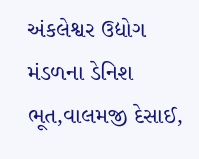અંકલેશ્વર ઉદ્યોગ મંડળના ડેનિશ ભૂત,વાલમજી દેસાઈ,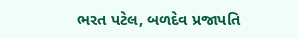ભરત પટેલ, બળદેવ પ્રજાપતિ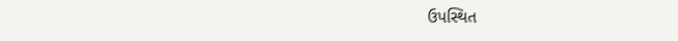ઉપસ્થિત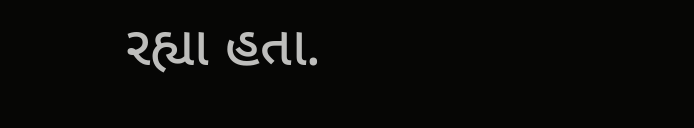રહ્યા હતા.